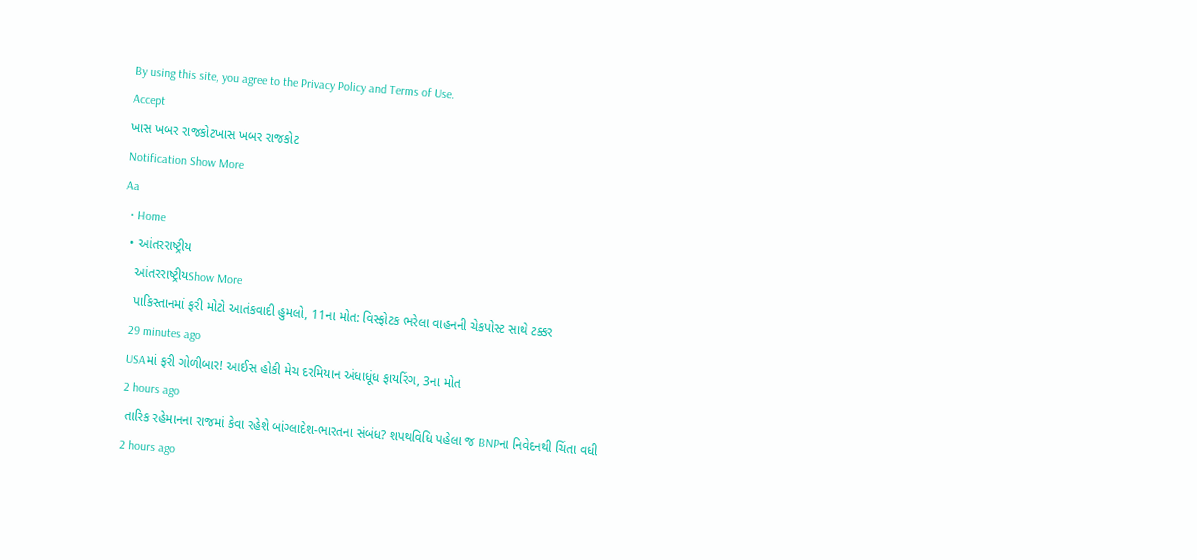By using this site, you agree to the Privacy Policy and Terms of Use.
Accept
ખાસ ખબર રાજકોટખાસ ખબર રાજકોટ
Notification Show More
Aa
  • Home
  • આંતરરાષ્ટ્રીય
    આંતરરાષ્ટ્રીયShow More
    પાકિસ્તાનમાં ફરી મોટો આતંકવાદી હુમલો, 11ના મોત: વિસ્ફોટક ભરેલા વાહનની ચેકપોસ્ટ સાથે ટક્કર
    29 minutes ago
    USAમાં ફરી ગોળીબાર! આઈસ હોકી મેચ દરમિયાન અંધાધૂંધ ફાયરિંગ, 3ના મોત
    2 hours ago
    તારિક રહેમાનના રાજમાં કેવા રહેશે બાંગ્લાદેશ-ભારતના સંબંધ? શપથવિધિ પહેલા જ BNPના નિવેદનથી ચિંતા વધી
    2 hours ago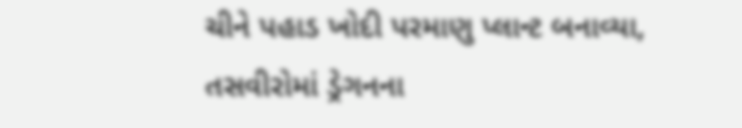ચીને પહાડ ખોદી પરમાણુ પ્લાન્ટ બનાવ્યા, તસવીરોમાં ડ્રેગનના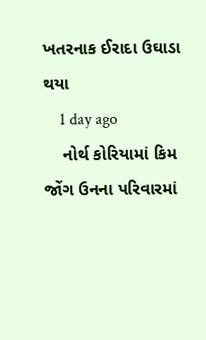ખતરનાક ઈરાદા ઉઘાડા થયા
    1 day ago
    નોર્થ કોરિયામાં કિમ જોંગ ઉનના પરિવારમાં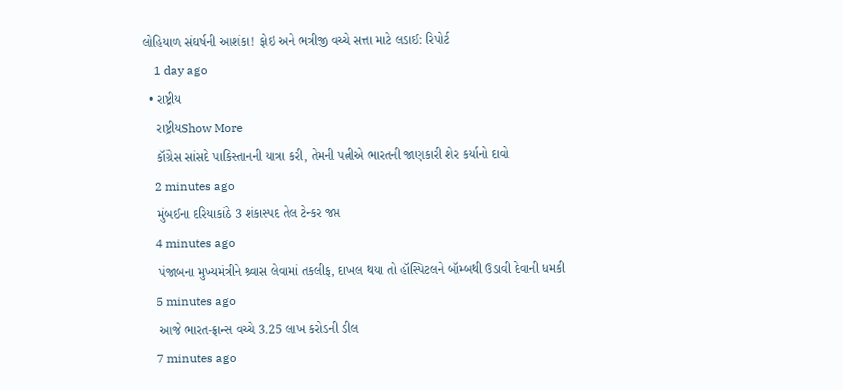લોહિયાળ સંઘર્ષની આશંકા! ફોઇ અને ભત્રીજી વચ્ચે સત્તા માટે લડાઈ: રિપોર્ટ
    1 day ago
  • રાષ્ટ્રીય
    રાષ્ટ્રીયShow More
    કૉંગ્રેસ સાંસદે પાકિસ્તાનની યાત્રા કરી, તેમની પત્નીએ ભારતની જાણકારી શેર કર્યાનો દાવો
    2 minutes ago
    મુંબઈના દરિયાકાંઠે 3 શંકાસ્પદ તેલ ટેન્કર જપ્ત
    4 minutes ago
    પંજાબના મુખ્યમંત્રીને શ્ર્વાસ લેવામાં તકલીફ, દાખલ થયા તો હૉસ્પિટલને બૉમ્બથી ઉડાવી દેવાની ધમકી
    5 minutes ago
    આજે ભારત-ફ્રાન્સ વચ્ચે 3.25 લાખ કરોડની ડીલ
    7 minutes ago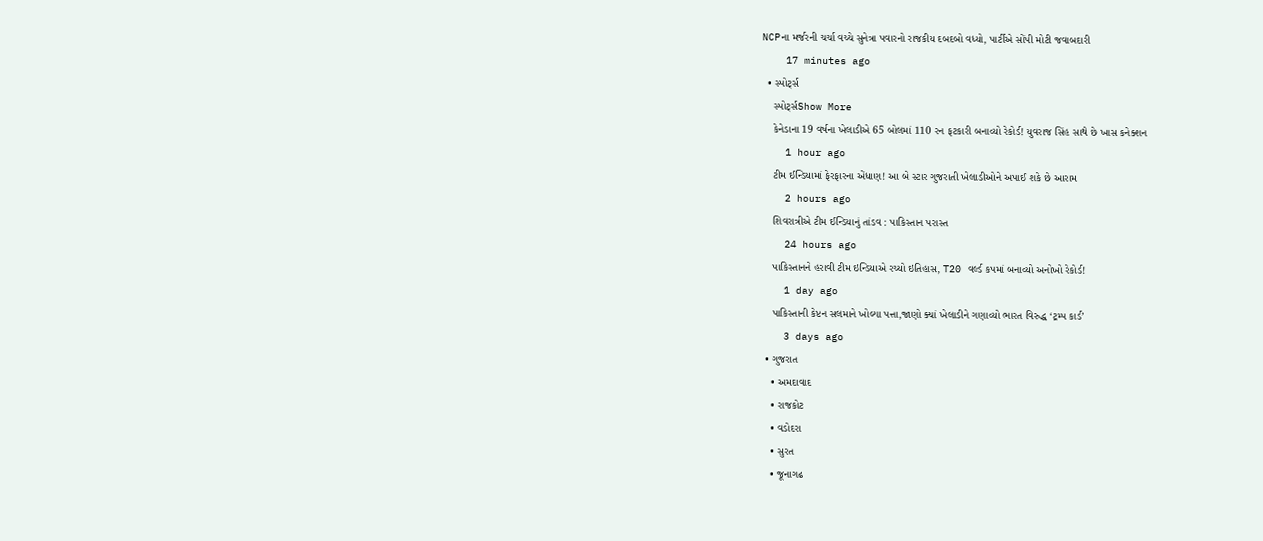NCPના મર્જરની ચર્ચા વચ્ચે સુનેત્રા પવારનો રાજકીય દબદબો વધ્યો, પાર્ટીએ સોંપી મોટી જવાબદારી
    17 minutes ago
  • સ્પોર્ટ્સ
    સ્પોર્ટ્સShow More
    કેનેડાના 19 વર્ષના ખેલાડીએ 65 બોલમાં 110 રન ફટકારી બનાવ્યો રેકોર્ડ! યુવરાજ સિંહ સાથે છે ખાસ કનેક્શન
    1 hour ago
    ટીમ ઈન્ડિયામાં ફેરફારના એંધાણ! આ બે સ્ટાર ગુજરાતી ખેલાડીઓને અપાઈ શકે છે આરામ
    2 hours ago
    શિવરાત્રીએ ટીમ ઈન્ડિયાનું તાંડવ : પાકિસ્તાન પરાસ્ત
    24 hours ago
    પાકિસ્તાનને હરાવી ટીમ ઇન્ડિયાએ રચ્યો ઇતિહાસ, T20 વર્લ્ડ કપમાં બનાવ્યો અનોખો રેકોર્ડ!
    1 day ago
    પાકિસ્તાની કેપ્ટન સલમાને ખોલ્યા પત્તા,જાણો ક્યાં ખેલાડીને ગણાવ્યો ભારત વિરુદ્ધ ‘ટ્રમ્પ કાર્ડ’
    3 days ago
  • ગુજરાત
    • અમદાવાદ
    • રાજકોટ
    • વડોદરા
    • સુરત
    • જૂનાગઢ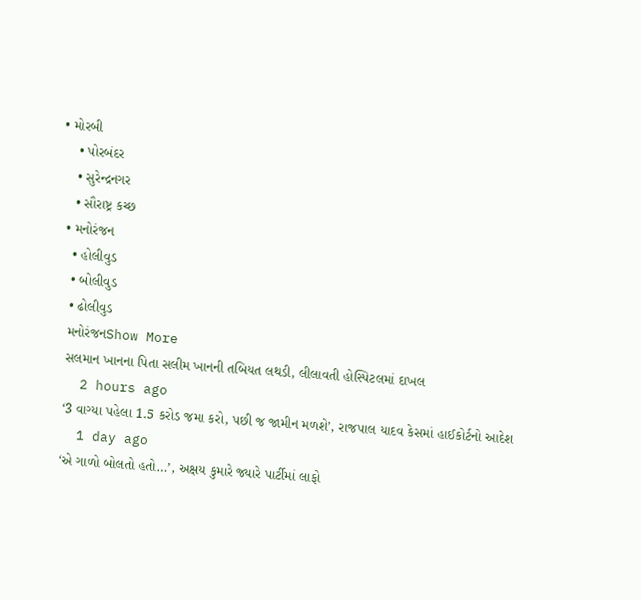• મોરબી
    • પોરબંદર
    • સુરેન્દ્રનગર
    • સૌરાષ્ટ્ર કચ્છ
  • મનોરંજન
    • હોલીવુડ
    • બોલીવુડ
    • ઢોલીવુડ
    મનોરંજનShow More
    સલમાન ખાનના પિતા સલીમ ખાનની તબિયત લથડી, લીલાવતી હોસ્પિટલમાં દાખલ
    2 hours ago
    ‘3 વાગ્યા પહેલા 1.5 કરોડ જમા કરો, પછી જ જામીન મળશે’, રાજપાલ યાદવ કેસમાં હાઈકોર્ટનો આદેશ
    1 day ago
    ‘એ ગાળો બોલતો હતો…’, અક્ષય કુમારે જ્યારે પાર્ટીમાં લાફો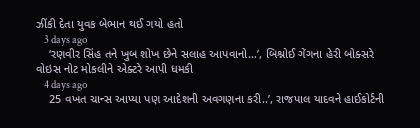ઝીંકી દેતા યુવક બેભાન થઈ ગયો હતો
    3 days ago
    ‘રણવીર સિંહ તને ખુબ શોખ છેને સલાહ આપવાનો…’, બિશ્નોઈ ગેંગના હેરી બોક્સરે વોઇસ નોટ મોકલીને એક્ટરે આપી ધમકી
    4 days ago
    25 વખત ચાન્સ આપ્યા પણ આદેશની અવગણના કરી..’, રાજપાલ યાદવને હાઈકોર્ટની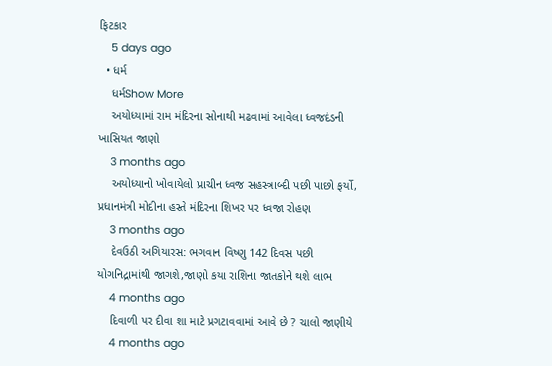ફિટકાર
    5 days ago
  • ધર્મ
    ધર્મShow More
    અયોધ્યામાં રામ મંદિરના સોનાથી મઢવામાં આવેલા ધ્વજદંડની ખાસિયત જાણો
    3 months ago
    અયોધ્યાનો ખોવાયેલો પ્રાચીન ધ્વજ સહસ્ત્રાબ્દી પછી પાછો ફર્યો, પ્રધાનમંત્રી મોદીના હસ્તે મંદિરના શિખર પર ધ્વજા રોહણ
    3 months ago
    દેવઉઠી અગિયારસ: ભગવાન વિષ્ણુ 142 દિવસ પછી યોગનિદ્રામાંથી જાગશે,જાણો કયા રાશિના જાતકોને થશે લાભ
    4 months ago
    દિવાળી પર દીવા શા માટે પ્રગટાવવામાં આવે છે ? ચાલો જાણીયે
    4 months ago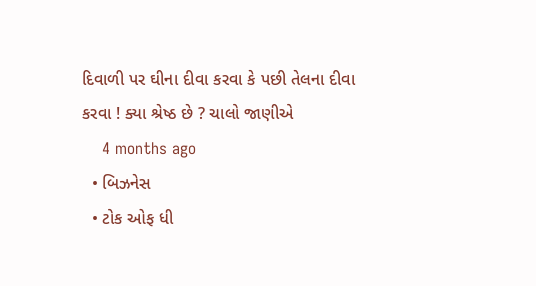દિવાળી પર ઘીના દીવા કરવા કે પછી તેલના દીવા કરવા ! ક્યા શ્રેષ્ઠ છે ? ચાલો જાણીએ
    4 months ago
  • બિઝનેસ
  • ટોક ઓફ ધી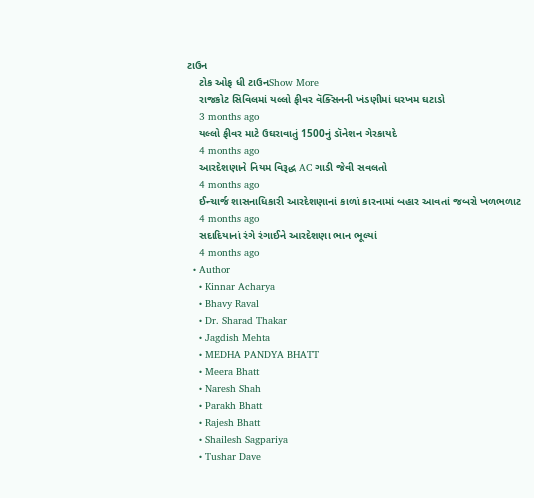ટાઉન
    ટોક ઓફ ધી ટાઉનShow More
    રાજકોટ સિવિલમાં યલ્લો ફીવર વૅક્સિનની ખંડણીમાં ધરખમ ઘટાડો
    3 months ago
    યલ્લો ફીવર માટે ઉઘરાવાતું 1500નું ડૉનેશન ગેરકાયદે
    4 months ago
    આરદેશણાને નિયમ વિરૂદ્ધ AC ગાડી જેવી સવલતો
    4 months ago
    ઈન્ચાર્જ શાસનાધિકારી આરદેશણાનાં કાળાં કારનામાં બહાર આવતાં જબરો ખળભળાટ
    4 months ago
    સદાદિયાનાં રંગે રંગાઈને આરદેશણા ભાન ભૂલ્યાં
    4 months ago
  • Author
    • Kinnar Acharya
    • Bhavy Raval
    • Dr. Sharad Thakar
    • Jagdish Mehta
    • MEDHA PANDYA BHATT
    • Meera Bhatt
    • Naresh Shah
    • Parakh Bhatt
    • Rajesh Bhatt
    • Shailesh Sagpariya
    • Tushar Dave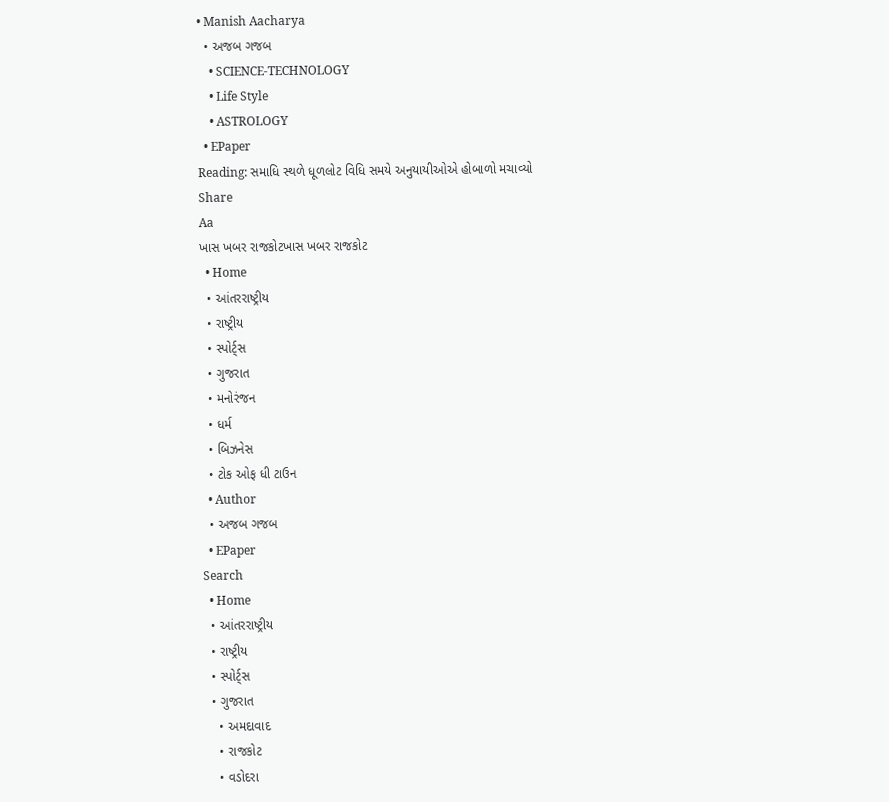• Manish Aacharya
  • અજબ ગજબ
    • SCIENCE-TECHNOLOGY
    • Life Style
    • ASTROLOGY
  • EPaper
Reading: સમાધિ સ્થળે ધૂળલોટ વિધિ સમયે અનુયાયીઓએ હોબાળો મચાવ્યો
Share
Aa
ખાસ ખબર રાજકોટખાસ ખબર રાજકોટ
  • Home
  • આંતરરાષ્ટ્રીય
  • રાષ્ટ્રીય
  • સ્પોર્ટ્સ
  • ગુજરાત
  • મનોરંજન
  • ધર્મ
  • બિઝનેસ
  • ટોક ઓફ ધી ટાઉન
  • Author
  • અજબ ગજબ
  • EPaper
Search
  • Home
  • આંતરરાષ્ટ્રીય
  • રાષ્ટ્રીય
  • સ્પોર્ટ્સ
  • ગુજરાત
    • અમદાવાદ
    • રાજકોટ
    • વડોદરા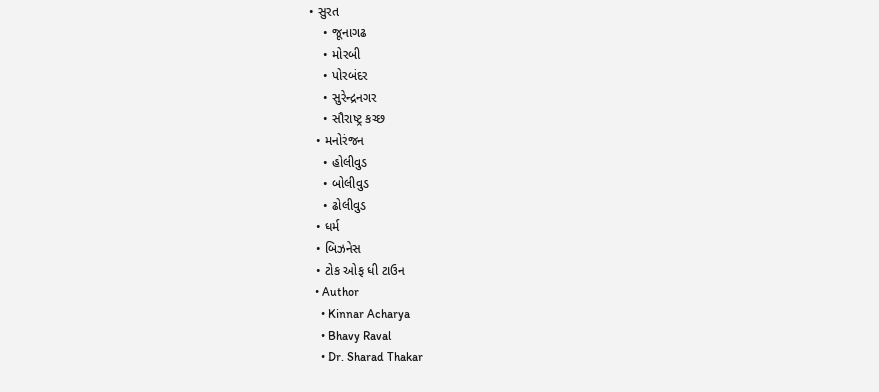• સુરત
    • જૂનાગઢ
    • મોરબી
    • પોરબંદર
    • સુરેન્દ્રનગર
    • સૌરાષ્ટ્ર કચ્છ
  • મનોરંજન
    • હોલીવુડ
    • બોલીવુડ
    • ઢોલીવુડ
  • ધર્મ
  • બિઝનેસ
  • ટોક ઓફ ધી ટાઉન
  • Author
    • Kinnar Acharya
    • Bhavy Raval
    • Dr. Sharad Thakar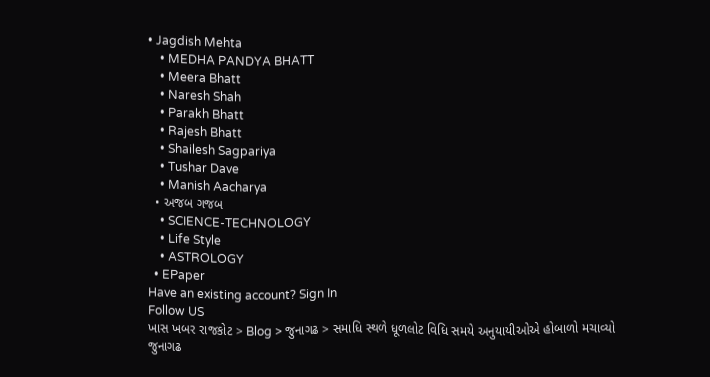• Jagdish Mehta
    • MEDHA PANDYA BHATT
    • Meera Bhatt
    • Naresh Shah
    • Parakh Bhatt
    • Rajesh Bhatt
    • Shailesh Sagpariya
    • Tushar Dave
    • Manish Aacharya
  • અજબ ગજબ
    • SCIENCE-TECHNOLOGY
    • Life Style
    • ASTROLOGY
  • EPaper
Have an existing account? Sign In
Follow US
ખાસ ખબર રાજકોટ > Blog > જુનાગઢ > સમાધિ સ્થળે ધૂળલોટ વિધિ સમયે અનુયાયીઓએ હોબાળો મચાવ્યો
જુનાગઢ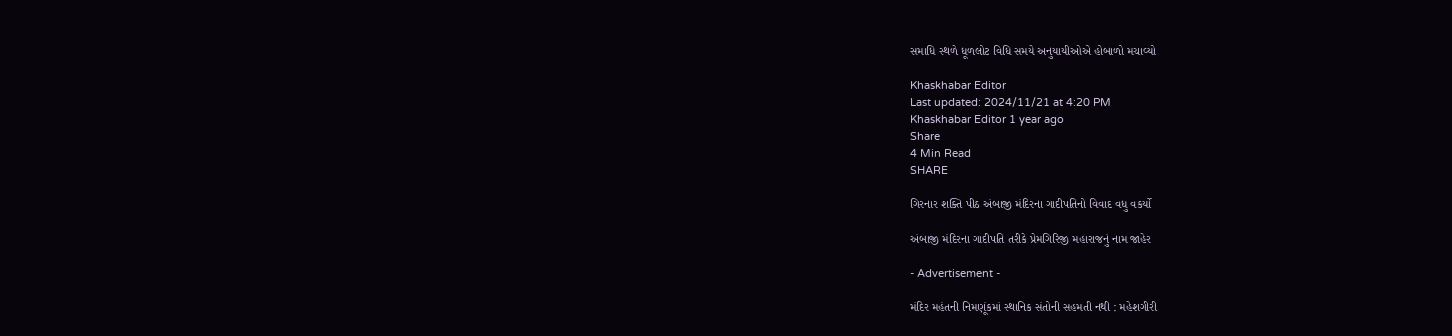સમાધિ સ્થળે ધૂળલોટ વિધિ સમયે અનુયાયીઓએ હોબાળો મચાવ્યો

Khaskhabar Editor
Last updated: 2024/11/21 at 4:20 PM
Khaskhabar Editor 1 year ago
Share
4 Min Read
SHARE

ગિરનાર શક્તિ પીઠ અંબાજી મંદિરના ગાદીપતિનો વિવાદ વધુ વકર્યો

અંબાજી મંદિરના ગાદીપતિ તરીકે પ્રેમગિરિજી મહારાજનું નામ જાહેર

- Advertisement -

મંદિર મહંતની નિમણૂંકમાં સ્થાનિક સંતોની સહમતી નથી : મહેશગીરી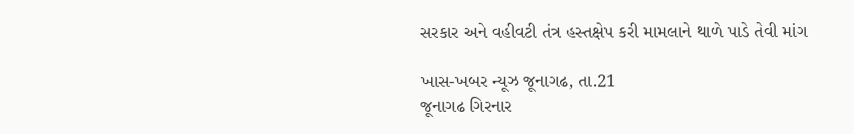સરકાર અને વહીવટી તંત્ર હસ્તક્ષેપ કરી મામલાને થાળે પાડે તેવી માંગ

ખાસ-ખબર ન્યૂઝ જૂનાગઢ, તા.21
જૂનાગઢ ગિરનાર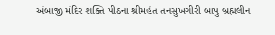અંબાજી મંદિર શક્તિ પીઠના શ્રીમહંત તનસુખગીરી બાપુ બ્રહ્મલીન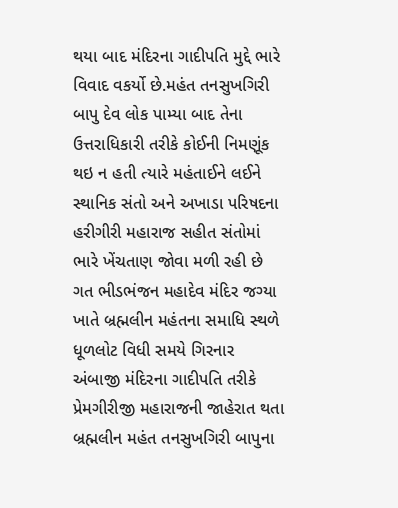થયા બાદ મંદિરના ગાદીપતિ મુદ્દે ભારે વિવાદ વકર્યો છે.મહંત તનસુખગિરી બાપુ દેવ લોક પામ્યા બાદ તેના ઉત્તરાધિકારી તરીકે કોઈની નિમણૂંક થઇ ન હતી ત્યારે મહંતાઈને લઈને સ્થાનિક સંતો અને અખાડા પરિષદના હરીગીરી મહારાજ સહીત સંતોમાં ભારે ખેંચતાણ જોવા મળી રહી છે ગત ભીડભંજન મહાદેવ મંદિર જગ્યા ખાતે બ્રહ્મલીન મહંતના સમાધિ સ્થળે ધૂળલોટ વિધી સમયે ગિરનાર અંબાજી મંદિરના ગાદીપતિ તરીકે પ્રેમગીરીજી મહારાજની જાહેરાત થતા બ્રહ્મલીન મહંત તનસુખગિરી બાપુના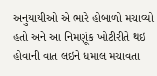અનુયાયીઓ એ ભારે હોબાળો મચાવ્યો હતો અને આ નિમણૂંક ખોટીરીતે થઇ હોવાની વાત લઇને ધમાલ મચાવતા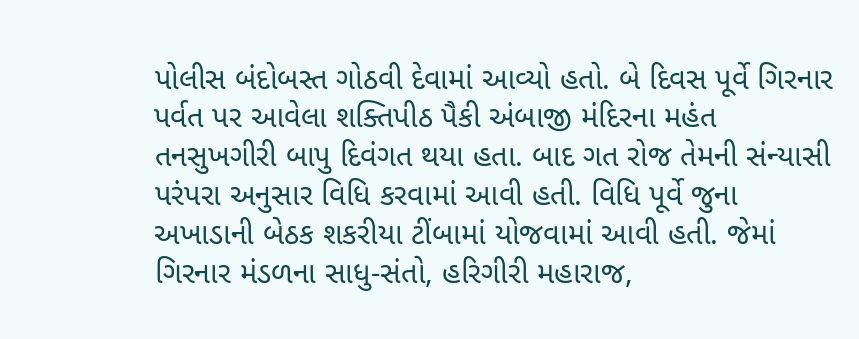પોલીસ બંદોબસ્ત ગોઠવી દેવામાં આવ્યો હતો. બે દિવસ પૂર્વે ગિરનાર પર્વત પર આવેલા શક્તિપીઠ પૈકી અંબાજી મંદિરના મહંત તનસુખગીરી બાપુ દિવંગત થયા હતા. બાદ ગત રોજ તેમની સંન્યાસી પરંપરા અનુસાર વિધિ કરવામાં આવી હતી. વિધિ પૂર્વે જુના અખાડાની બેઠક શકરીયા ટીંબામાં યોજવામાં આવી હતી. જેમાં ગિરનાર મંડળના સાધુ-સંતો, હરિગીરી મહારાજ,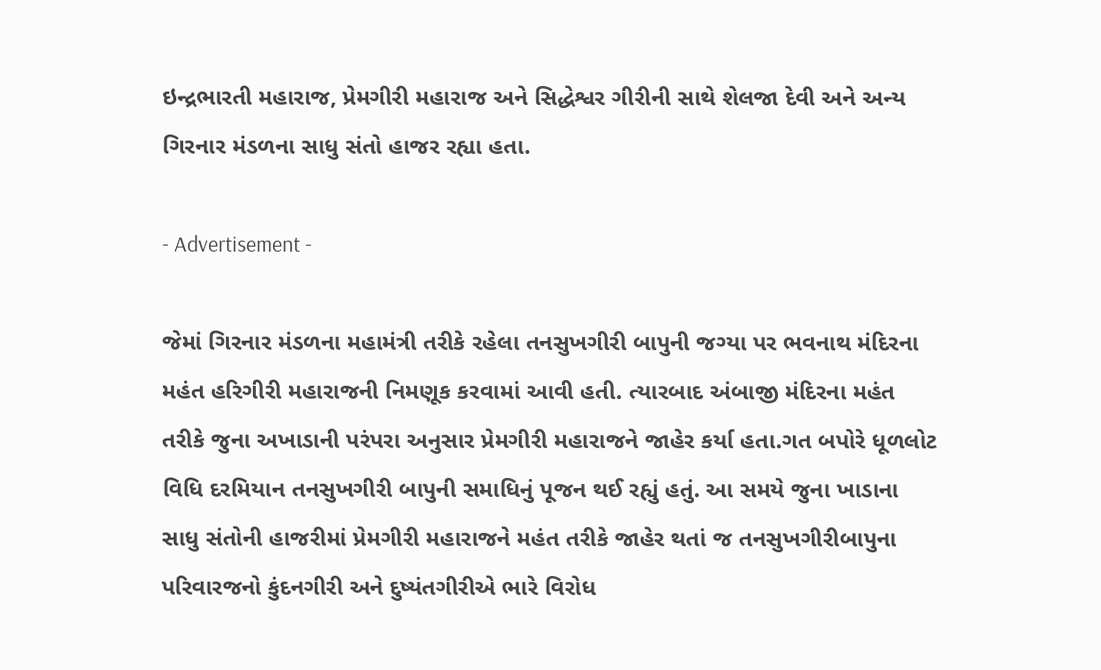ઇન્દ્રભારતી મહારાજ, પ્રેમગીરી મહારાજ અને સિદ્ધેશ્વર ગીરીની સાથે શેલજા દેવી અને અન્ય ગિરનાર મંડળના સાધુ સંતો હાજર રહ્યા હતા.

- Advertisement -

જેમાં ગિરનાર મંડળના મહામંત્રી તરીકે રહેલા તનસુખગીરી બાપુની જગ્યા પર ભવનાથ મંદિરના મહંત હરિગીરી મહારાજની નિમણૂક કરવામાં આવી હતી. ત્યારબાદ અંબાજી મંદિરના મહંત તરીકે જુના અખાડાની પરંપરા અનુસાર પ્રેમગીરી મહારાજને જાહેર કર્યા હતા.ગત બપોરે ધૂળલોટ વિધિ દરમિયાન તનસુખગીરી બાપુની સમાધિનું પૂજન થઈ રહ્યું હતું. આ સમયે જુના ખાડાના સાધુ સંતોની હાજરીમાં પ્રેમગીરી મહારાજને મહંત તરીકે જાહેર થતાં જ તનસુખગીરીબાપુના પરિવારજનો કુંદનગીરી અને દુષ્યંતગીરીએ ભારે વિરોધ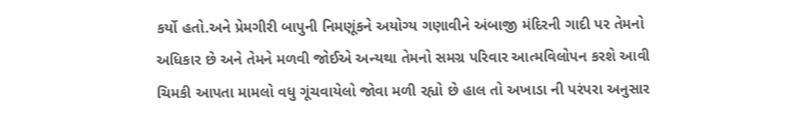કર્યો હતો.અને પ્રેમગીરી બાપુની નિમણૂંકને અયોગ્ય ગણાવીને અંબાજી મંદિરની ગાદી પર તેમનો અધિકાર છે અને તેમને મળવી જોઈએ અન્યથા તેમનો સમગ્ર પરિવાર આત્મવિલોપન કરશે આવી ચિમકી આપતા મામલો વધુ ગૂંચવાયેલો જોવા મળી રહ્યો છે હાલ તો અખાડા ની પરંપરા અનુસાર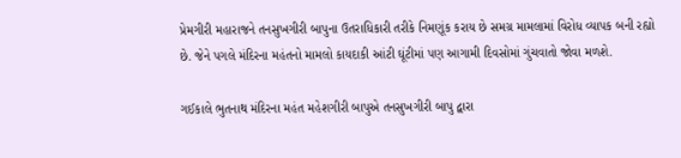પ્રેમગીરી મહારાજને તનસુખગીરી બાપુના ઉતરાધિકારી તરીકે નિમણૂંક કરાય છે સમગ્ર મામલામાં વિરોધ વ્યાપક બની રહ્યો છે. જેને પગલે મંદિરના મહંતનો મામલો કાયદાકી આંટી ઘૂંટીમાં પણ આગામી દિવસોમાં ગુંચવાતો જોવા મળશે.

ગઈકાલે ભુતનાથ મંદિરના મહંત મહેશગીરી બાપુએ તનસુખગીરી બાપુ દ્વારા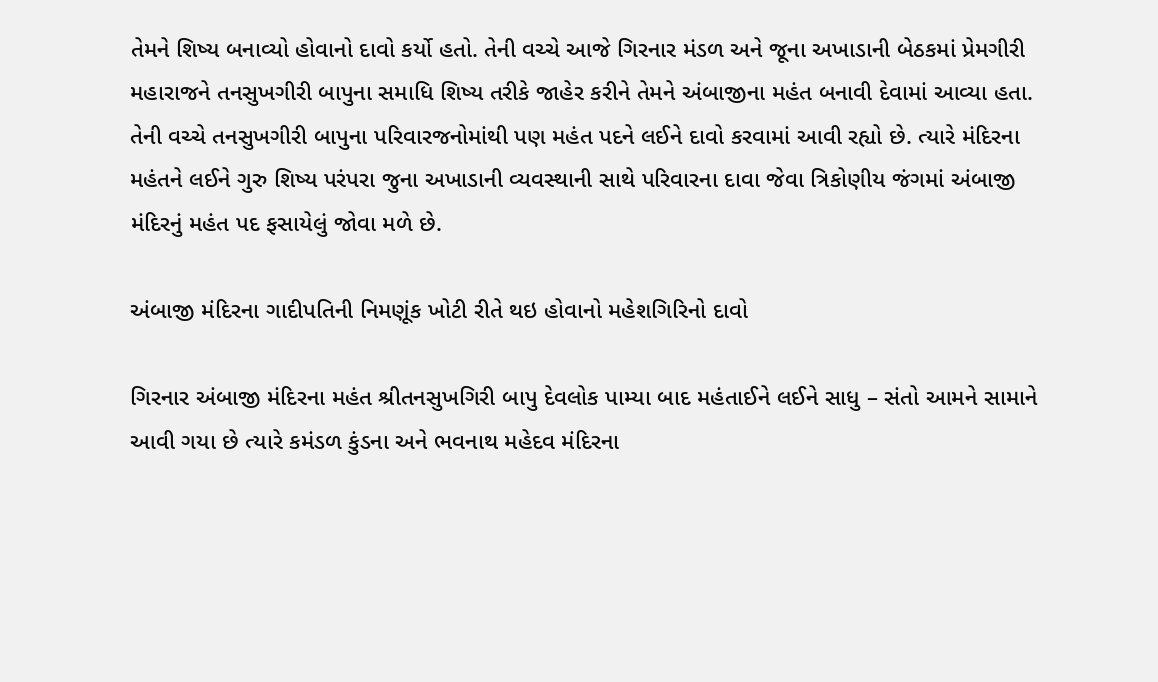તેમને શિષ્ય બનાવ્યો હોવાનો દાવો કર્યો હતો. તેની વચ્ચે આજે ગિરનાર મંડળ અને જૂના અખાડાની બેઠકમાં પ્રેમગીરી મહારાજને તનસુખગીરી બાપુના સમાધિ શિષ્ય તરીકે જાહેર કરીને તેમને અંબાજીના મહંત બનાવી દેવામાં આવ્યા હતા. તેની વચ્ચે તનસુખગીરી બાપુના પરિવારજનોમાંથી પણ મહંત પદને લઈને દાવો કરવામાં આવી રહ્યો છે. ત્યારે મંદિરના મહંતને લઈને ગુરુ શિષ્ય પરંપરા જુના અખાડાની વ્યવસ્થાની સાથે પરિવારના દાવા જેવા ત્રિકોણીય જંગમાં અંબાજી મંદિરનું મહંત પદ ફસાયેલું જોવા મળે છે.

અંબાજી મંદિરના ગાદીપતિની નિમણૂંક ખોટી રીતે થઇ હોવાનો મહેશગિરિનો દાવો

ગિરનાર અંબાજી મંદિરના મહંત શ્રીતનસુખગિરી બાપુ દેવલોક પામ્યા બાદ મહંતાઈને લઈને સાધુ – સંતો આમને સામાને આવી ગયા છે ત્યારે કમંડળ કુંડના અને ભવનાથ મહેદવ મંદિરના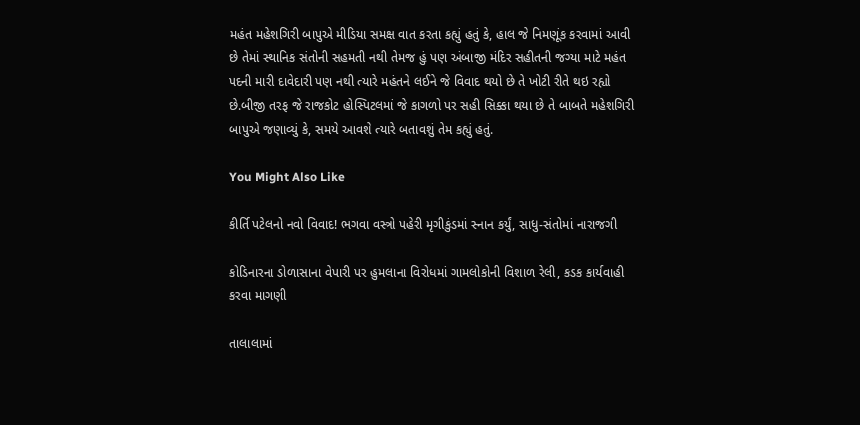મહંત મહેશગિરી બાપુએ મીડિયા સમક્ષ વાત કરતા કહ્યું હતું કે, હાલ જે નિમણૂંક કરવામાં આવી છે તેમાં સ્થાનિક સંતોની સહમતી નથી તેમજ હું પણ અંબાજી મંદિર સહીતની જગ્યા માટે મહંત પદની મારી દાવેદારી પણ નથી ત્યારે મહંતને લઈને જે વિવાદ થયો છે તે ખોટી રીતે થઇ રહ્યો છે.બીજી તરફ જે રાજકોટ હોસ્પિટલમાં જે કાગળો પર સહી સિક્કા થયા છે તે બાબતે મહેશગિરી બાપુએ જણાવ્યું કે, સમયે આવશે ત્યારે બતાવશું તેમ કહ્યું હતું.

You Might Also Like

કીર્તિ પટેલનો નવો વિવાદ! ભગવા વસ્ત્રો પહેરી મૃગીકુંડમાં સ્નાન કર્યું, સાધુ-સંતોમાં નારાજગી

કોડિનારના ડોળાસાના વેપારી પર હુમલાના વિરોધમાં ગામલોકોની વિશાળ રેલી, કડક કાર્યવાહી કરવા માગણી

તાલાલામાં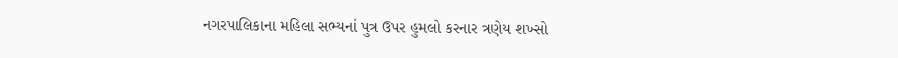નગરપાલિકાના મહિલા સભ્યનાં પુત્ર ઉપર હુમલો કરનાર ત્રણેય શખ્સો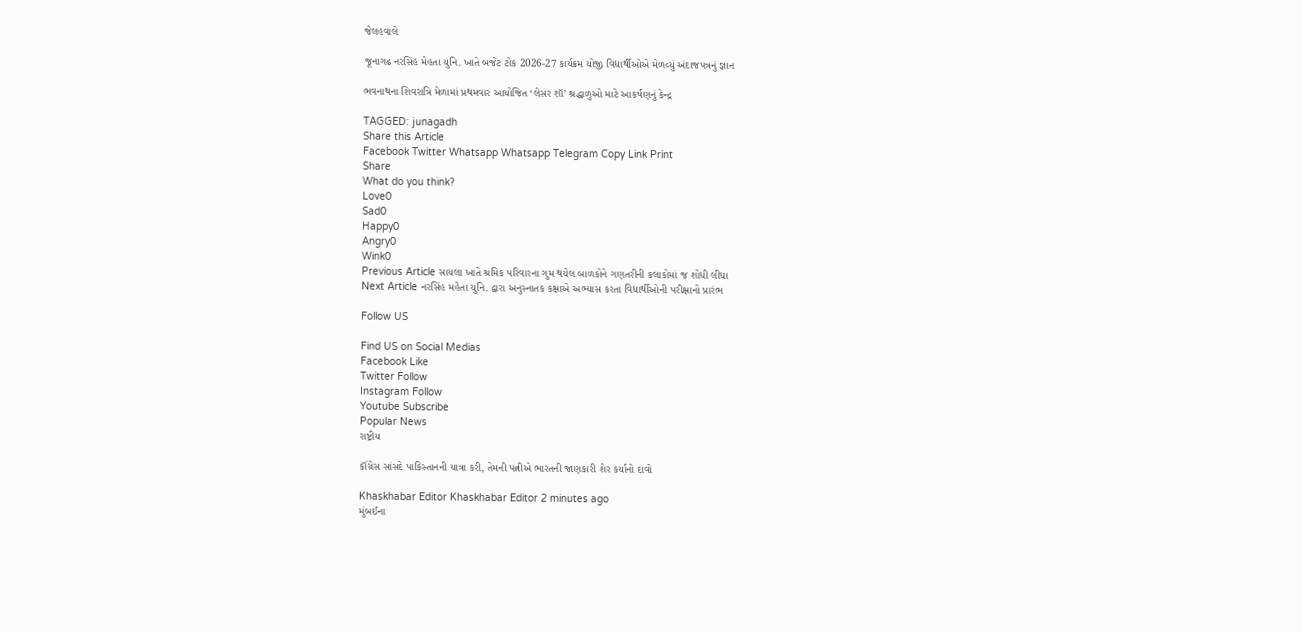જેલહવાલે

જૂનાગઢ નરસિંહ મેહતા યુનિ. ખાતે બજેટ ટોક 2026-27 કાર્યક્રમ યોજી વિદ્યાર્થીઓએ મેળવ્યું અંદાજપત્રનું જ્ઞાન

ભવનાથના શિવરાત્રિ મેળામાં પ્રથમવાર આયોજિત ‘લેસર શૉ’ શ્રદ્ધાળુઓ માટે આકર્ષણનું કેન્દ્ર

TAGGED: junagadh
Share this Article
Facebook Twitter Whatsapp Whatsapp Telegram Copy Link Print
Share
What do you think?
Love0
Sad0
Happy0
Angry0
Wink0
Previous Article સાયલા ખાતે શ્રમિક પરિવારના ગુમ થયેલ બાળકોને ગણતરીની કલાકોમાં જ શોધી લીધા
Next Article નરસિંહ મહેતા યુનિ. દ્વારા અનુસ્નાતક કક્ષાએ અભ્યાસ કરતા વિદ્યાર્થીઓની પરીક્ષાનો પ્રારંભ

Follow US

Find US on Social Medias
Facebook Like
Twitter Follow
Instagram Follow
Youtube Subscribe
Popular News
રાષ્ટ્રીય

કૉંગ્રેસ સાંસદે પાકિસ્તાનની યાત્રા કરી, તેમની પત્નીએ ભારતની જાણકારી શેર કર્યાનો દાવો

Khaskhabar Editor Khaskhabar Editor 2 minutes ago
મુંબઈના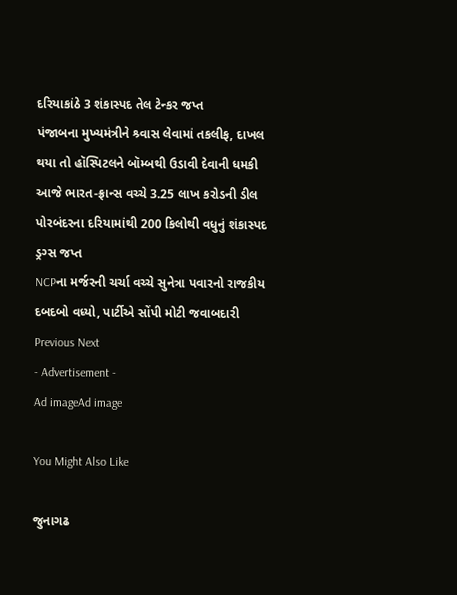દરિયાકાંઠે 3 શંકાસ્પદ તેલ ટેન્કર જપ્ત
પંજાબના મુખ્યમંત્રીને શ્ર્વાસ લેવામાં તકલીફ, દાખલ થયા તો હૉસ્પિટલને બૉમ્બથી ઉડાવી દેવાની ધમકી
આજે ભારત-ફ્રાન્સ વચ્ચે 3.25 લાખ કરોડની ડીલ
પોરબંદરના દરિયામાંથી 200 કિલોથી વધુનું શંકાસ્પદ ડ્રગ્સ જપ્ત
NCPના મર્જરની ચર્ચા વચ્ચે સુનેત્રા પવારનો રાજકીય દબદબો વધ્યો, પાર્ટીએ સોંપી મોટી જવાબદારી
Previous Next
- Advertisement -
Ad imageAd image

You Might Also Like

જુનાગઢ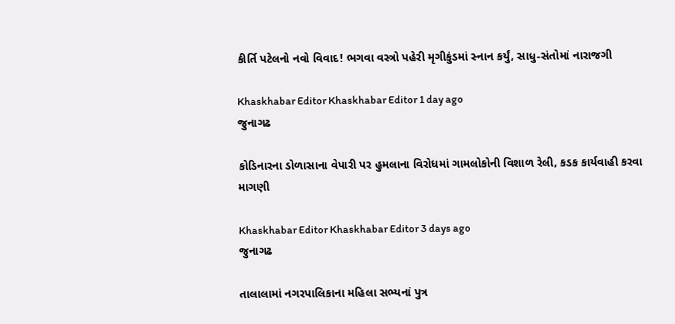કીર્તિ પટેલનો નવો વિવાદ! ભગવા વસ્ત્રો પહેરી મૃગીકુંડમાં સ્નાન કર્યું, સાધુ-સંતોમાં નારાજગી

Khaskhabar Editor Khaskhabar Editor 1 day ago
જુનાગઢ

કોડિનારના ડોળાસાના વેપારી પર હુમલાના વિરોધમાં ગામલોકોની વિશાળ રેલી, કડક કાર્યવાહી કરવા માગણી

Khaskhabar Editor Khaskhabar Editor 3 days ago
જુનાગઢ

તાલાલામાં નગરપાલિકાના મહિલા સભ્યનાં પુત્ર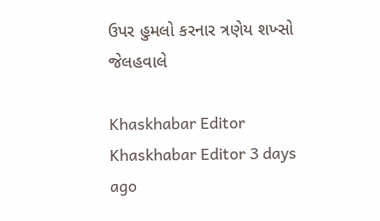ઉપર હુમલો કરનાર ત્રણેય શખ્સો જેલહવાલે

Khaskhabar Editor Khaskhabar Editor 3 days ago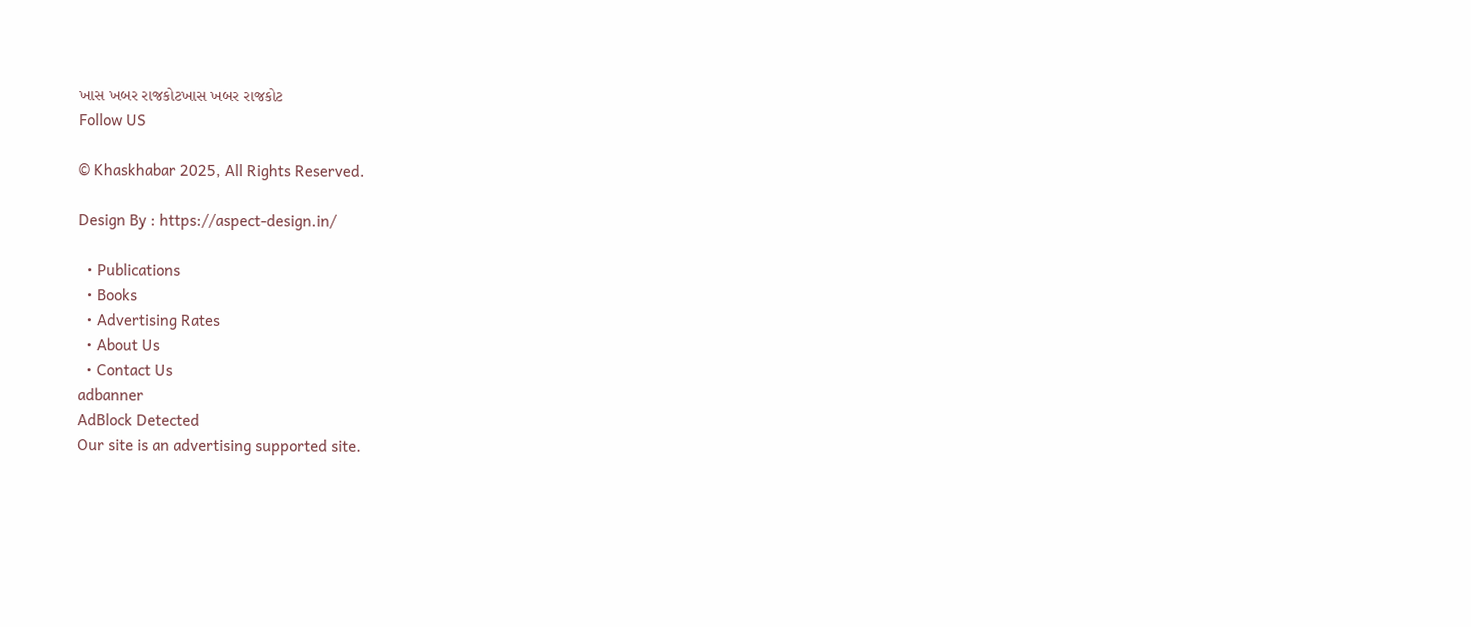ખાસ ખબર રાજકોટખાસ ખબર રાજકોટ
Follow US

© Khaskhabar 2025, All Rights Reserved.

Design By : https://aspect-design.in/

  • Publications
  • Books
  • Advertising Rates
  • About Us
  • Contact Us
adbanner
AdBlock Detected
Our site is an advertising supported site.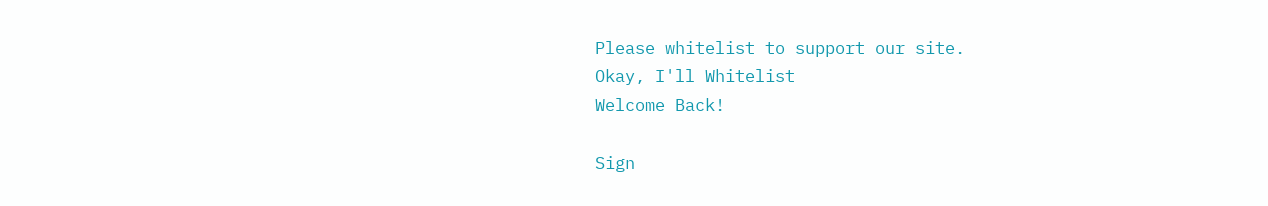Please whitelist to support our site.
Okay, I'll Whitelist
Welcome Back!

Sign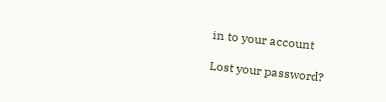in to your account

Lost your password?